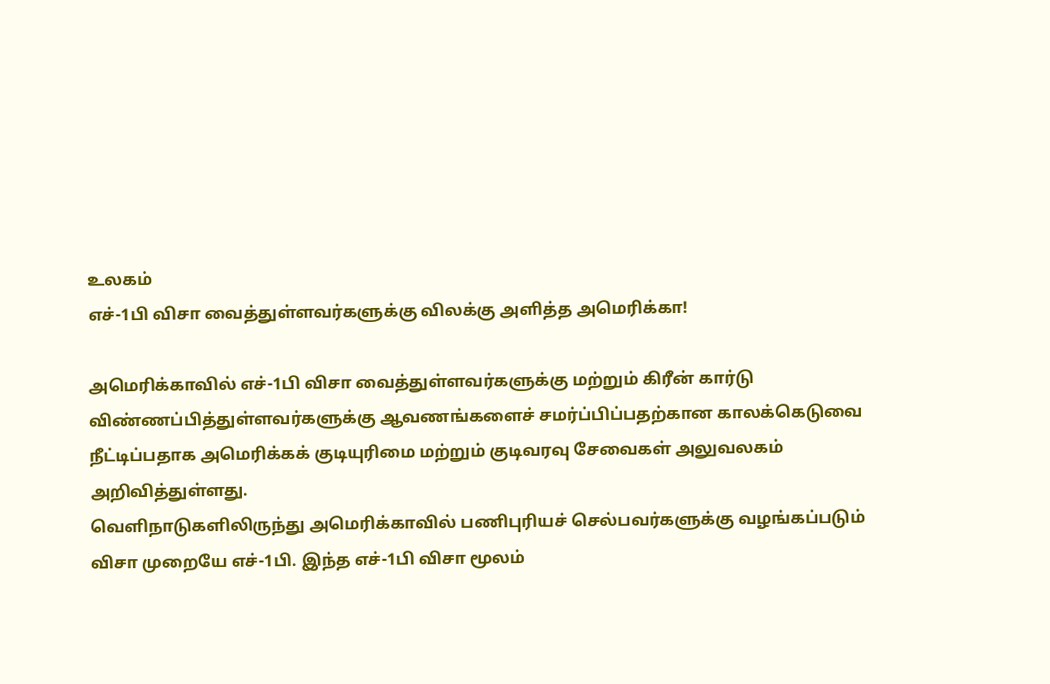உலகம்
எச்-1பி விசா வைத்துள்ளவர்களுக்கு விலக்கு அளித்த அமெரிக்கா!

அமெரிக்காவில் எச்-1பி விசா வைத்துள்ளவர்களுக்கு மற்றும் கிரீன் கார்டு விண்ணப்பித்துள்ளவர்களுக்கு ஆவணங்களைச் சமர்ப்பிப்பதற்கான காலக்கெடுவை நீட்டிப்பதாக அமெரிக்கக் குடியுரிமை மற்றும் குடிவரவு சேவைகள் அலுவலகம் அறிவித்துள்ளது.
வெளிநாடுகளிலிருந்து அமெரிக்காவில் பணிபுரியச் செல்பவர்களுக்கு வழங்கப்படும் விசா முறையே எச்-1பி. இந்த எச்-1பி விசா மூலம்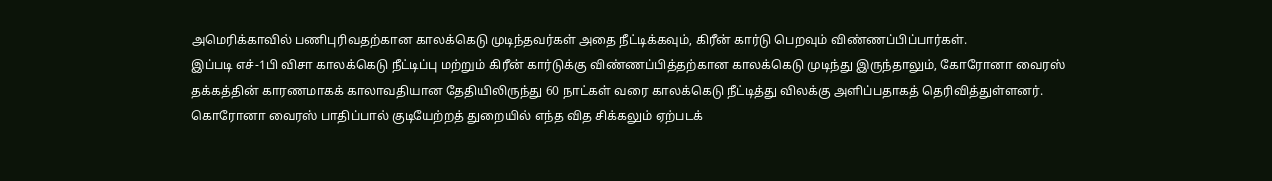அமெரிக்காவில் பணிபுரிவதற்கான காலக்கெடு முடிந்தவர்கள் அதை நீட்டிக்கவும், கிரீன் கார்டு பெறவும் விண்ணப்பிப்பார்கள்.
இப்படி எச்-1பி விசா காலக்கெடு நீட்டிப்பு மற்றும் கிரீன் கார்டுக்கு விண்ணப்பித்தற்கான காலக்கெடு முடிந்து இருந்தாலும், கோரோனா வைரஸ் தக்கத்தின் காரணமாகக் காலாவதியான தேதியிலிருந்து 60 நாட்கள் வரை காலக்கெடு நீட்டித்து விலக்கு அளிப்பதாகத் தெரிவித்துள்ளனர்.
கொரோனா வைரஸ் பாதிப்பால் குடியேற்றத் துறையில் எந்த வித சிக்கலும் ஏற்படக்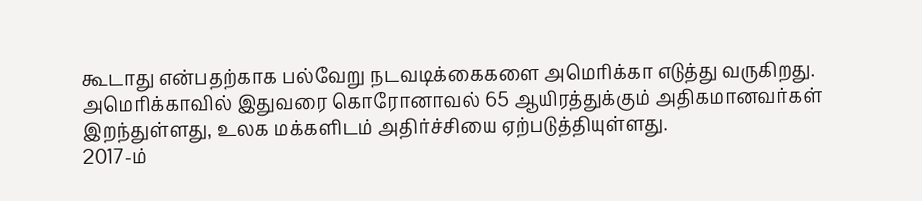கூடாது என்பதற்காக பல்வேறு நடவடிக்கைகளை அமெரிக்கா எடுத்து வருகிறது.
அமெரிக்காவில் இதுவரை கொரோனாவல் 65 ஆயிரத்துக்கும் அதிகமானவர்கள் இறந்துள்ளது, உலக மக்களிடம் அதிர்ச்சியை ஏற்படுத்தியுள்ளது.
2017-ம்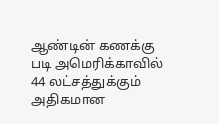ஆண்டின் கணக்கு படி அமெரிக்காவில் 44 லட்சத்துக்கும் அதிகமான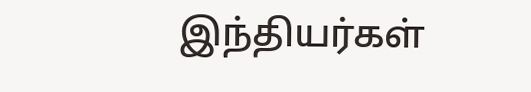இந்தியர்கள்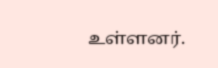உள்ளனர்.